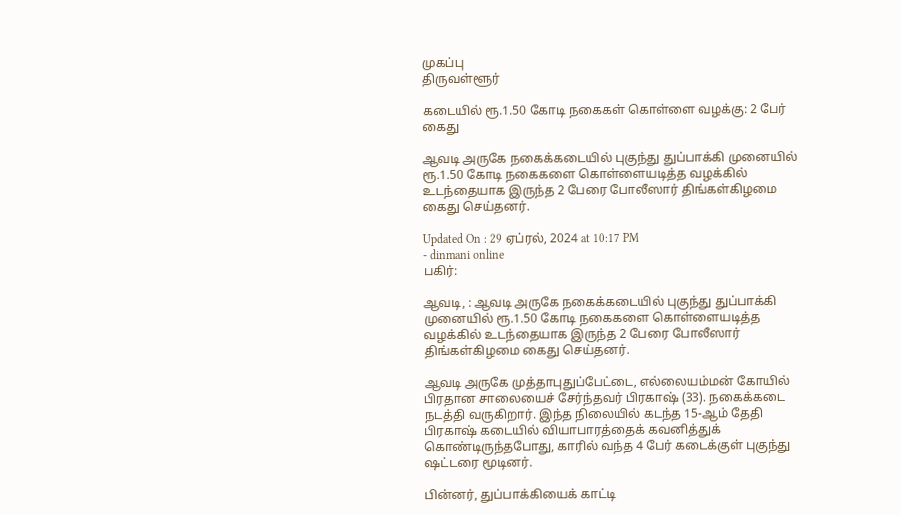முகப்பு
திருவள்ளூர்

கடையில் ரூ.1.50 கோடி நகைகள் கொள்ளை வழக்கு: 2 பேர் கைது

ஆவடி அருகே நகைக்கடையில் புகுந்து துப்பாக்கி முனையில் ரூ.1.50 கோடி நகைகளை கொள்ளையடித்த வழக்கில் உடந்தையாக இருந்த 2 பேரை போலீஸார் திங்கள்கிழமை கைது செய்தனர்.

Updated On : 29 ஏப்ரல், 2024 at 10:17 PM
- dinmani online
பகிர்:

ஆவடி, : ஆவடி அருகே நகைக்கடையில் புகுந்து துப்பாக்கி முனையில் ரூ.1.50 கோடி நகைகளை கொள்ளையடித்த வழக்கில் உடந்தையாக இருந்த 2 பேரை போலீஸார் திங்கள்கிழமை கைது செய்தனர்.

ஆவடி அருகே முத்தாபுதுப்பேட்டை, எல்லையம்மன் கோயில் பிரதான சாலையைச் சேர்ந்தவர் பிரகாஷ் (33). நகைக்கடை நடத்தி வருகிறார். இந்த நிலையில் கடந்த 15-ஆம் தேதி பிரகாஷ் கடையில் வியாபாரத்தைக் கவனித்துக் கொண்டிருந்தபோது, காரில் வந்த 4 பேர் கடைக்குள் புகுந்து ஷட்டரை மூடினர்.

பின்னர், துப்பாக்கியைக் காட்டி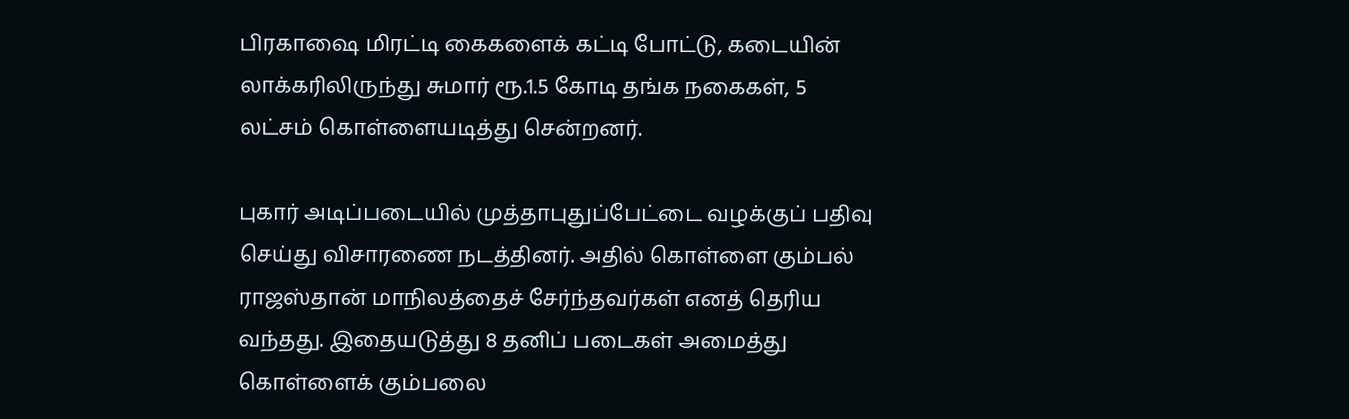பிரகாஷை மிரட்டி கைகளைக் கட்டி போட்டு, கடையின் லாக்கரிலிருந்து சுமார் ரூ.1.5 கோடி தங்க நகைகள், 5 லட்சம் கொள்ளையடித்து சென்றனர்.

புகார் அடிப்படையில் முத்தாபுதுப்பேட்டை வழக்குப் பதிவு செய்து விசாரணை நடத்தினர். அதில் கொள்ளை கும்பல் ராஜஸ்தான் மாநிலத்தைச் சேர்ந்தவர்கள் எனத் தெரிய வந்தது. இதையடுத்து 8 தனிப் படைகள் அமைத்து கொள்ளைக் கும்பலை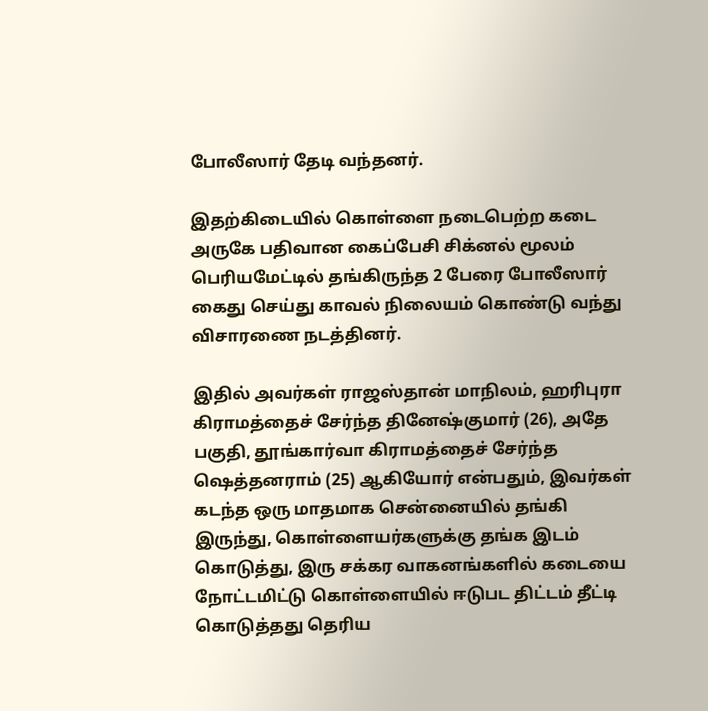போலீஸார் தேடி வந்தனர்.

இதற்கிடையில் கொள்ளை நடைபெற்ற கடை அருகே பதிவான கைப்பேசி சிக்னல் மூலம் பெரியமேட்டில் தங்கிருந்த 2 பேரை போலீஸார் கைது செய்து காவல் நிலையம் கொண்டு வந்து விசாரணை நடத்தினர்.

இதில் அவர்கள் ராஜஸ்தான் மாநிலம், ஹரிபுரா கிராமத்தைச் சேர்ந்த தினேஷ்குமார் (26), அதே பகுதி, தூங்கார்வா கிராமத்தைச் சேர்ந்த ஷெத்தனராம் (25) ஆகியோர் என்பதும், இவர்கள் கடந்த ஒரு மாதமாக சென்னையில் தங்கி இருந்து, கொள்ளையர்களுக்கு தங்க இடம் கொடுத்து, இரு சக்கர வாகனங்களில் கடையை நோட்டமிட்டு கொள்ளையில் ஈடுபட திட்டம் தீட்டி கொடுத்தது தெரிய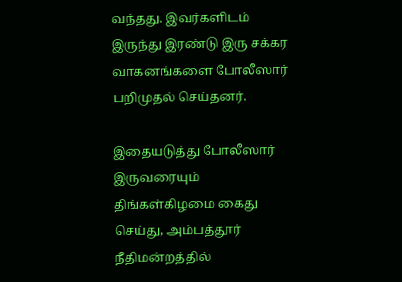வந்தது. இவர்களிடம் இருந்து இரண்டு இரு சக்கர வாகனங்களை போலீஸார் பறிமுதல் செய்தனர்.

இதையடுத்து போலீஸார் இருவரையும் திங்கள்கிழமை கைது செய்து, அம்பத்தூர் நீதிமன்றத்தில்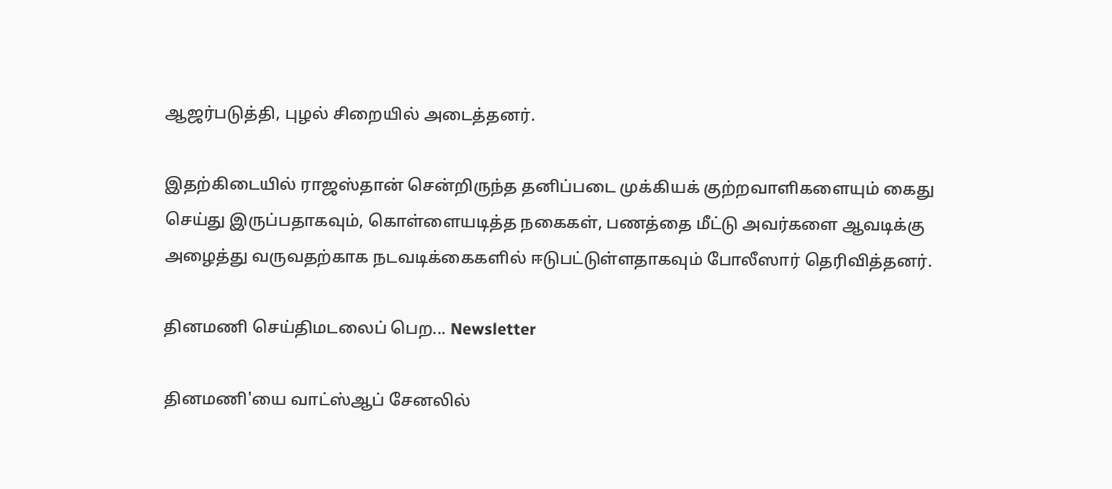ஆஜர்படுத்தி, புழல் சிறையில் அடைத்தனர்.

இதற்கிடையில் ராஜஸ்தான் சென்றிருந்த தனிப்படை முக்கியக் குற்றவாளிகளையும் கைது செய்து இருப்பதாகவும், கொள்ளையடித்த நகைகள், பணத்தை மீட்டு அவர்களை ஆவடிக்கு அழைத்து வருவதற்காக நடவடிக்கைகளில் ஈடுபட்டுள்ளதாகவும் போலீஸார் தெரிவித்தனர்.

தினமணி செய்திமடலைப் பெற... Newsletter

தினமணி'யை வாட்ஸ்ஆப் சேனலில்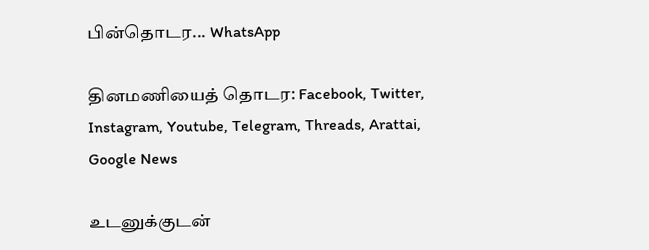பின்தொடர... WhatsApp

தினமணியைத் தொடர: Facebook, Twitter, Instagram, Youtube, Telegram, Threads, Arattai, Google News

உடனுக்குடன்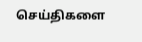செய்திகளை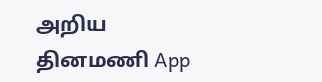அறிய தினமணி App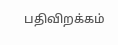பதிவிறக்கம்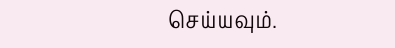செய்யவும்.